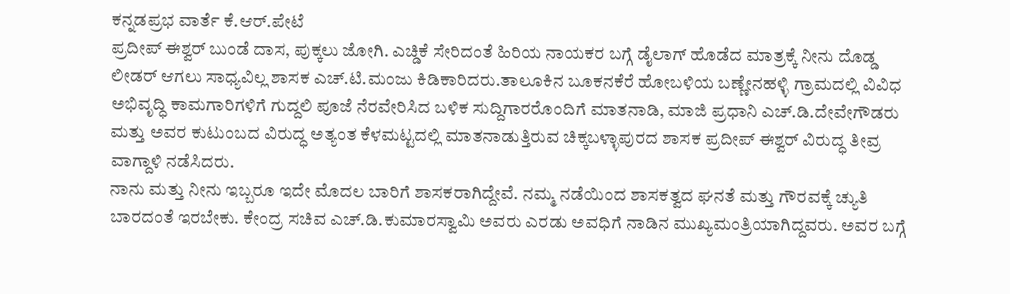ಕನ್ನಡಪ್ರಭ ವಾರ್ತೆ ಕೆ.ಆರ್.ಪೇಟೆ
ಪ್ರದೀಪ್ ಈಶ್ವರ್ ಬುಂಡೆ ದಾಸ, ಪುಕ್ಕಲು ಜೋಗಿ. ಎಚ್ಡಿಕೆ ಸೇರಿದಂತೆ ಹಿರಿಯ ನಾಯಕರ ಬಗ್ಗೆ ಡೈಲಾಗ್ ಹೊಡೆದ ಮಾತ್ರಕ್ಕೆ ನೀನು ದೊಡ್ಡ ಲೀಡರ್ ಆಗಲು ಸಾಧ್ಯವಿಲ್ಲ ಶಾಸಕ ಎಚ್.ಟಿ.ಮಂಜು ಕಿಡಿಕಾರಿದರು.ತಾಲೂಕಿನ ಬೂಕನಕೆರೆ ಹೋಬಳಿಯ ಬಣ್ಣೇನಹಳ್ಳಿ ಗ್ರಾಮದಲ್ಲಿ ವಿವಿಧ ಅಭಿವೃದ್ಧಿ ಕಾಮಗಾರಿಗಳಿಗೆ ಗುದ್ದಲಿ ಪೂಜೆ ನೆರವೇರಿಸಿದ ಬಳಿಕ ಸುದ್ದಿಗಾರರೊಂದಿಗೆ ಮಾತನಾಡಿ, ಮಾಜಿ ಪ್ರಧಾನಿ ಎಚ್.ಡಿ.ದೇವೇಗೌಡರು ಮತ್ತು ಅವರ ಕುಟುಂಬದ ವಿರುದ್ಧ ಅತ್ಯಂತ ಕೆಳಮಟ್ಟದಲ್ಲಿ ಮಾತನಾಡುತ್ತಿರುವ ಚಿಕ್ಕಬಳ್ಳಾಪುರದ ಶಾಸಕ ಪ್ರದೀಪ್ ಈಶ್ವರ್ ವಿರುದ್ಧ ತೀವ್ರ ವಾಗ್ದಾಳಿ ನಡೆಸಿದರು.
ನಾನು ಮತ್ತು ನೀನು ಇಬ್ಬರೂ ಇದೇ ಮೊದಲ ಬಾರಿಗೆ ಶಾಸಕರಾಗಿದ್ದೇವೆ. ನಮ್ಮ ನಡೆಯಿಂದ ಶಾಸಕತ್ವದ ಘನತೆ ಮತ್ತು ಗೌರವಕ್ಕೆ ಚ್ಯುತಿ ಬಾರದಂತೆ ಇರಬೇಕು. ಕೇಂದ್ರ ಸಚಿವ ಎಚ್.ಡಿ.ಕುಮಾರಸ್ವಾಮಿ ಅವರು ಎರಡು ಅವಧಿಗೆ ನಾಡಿನ ಮುಖ್ಯಮಂತ್ರಿಯಾಗಿದ್ದವರು. ಅವರ ಬಗ್ಗೆ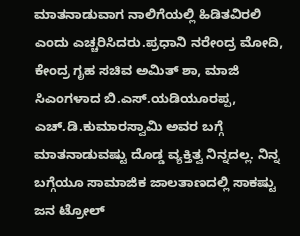ಮಾತನಾಡುವಾಗ ನಾಲಿಗೆಯಲ್ಲಿ ಹಿಡಿತವಿರಲಿ ಎಂದು ಎಚ್ಚರಿಸಿದರು.ಪ್ರಧಾನಿ ನರೇಂದ್ರ ಮೋದಿ, ಕೇಂದ್ರ ಗೃಹ ಸಚಿವ ಅಮಿತ್ ಶಾ, ಮಾಜಿ ಸಿಎಂಗಳಾದ ಬಿ.ಎಸ್.ಯಡಿಯೂರಪ್ಪ, ಎಚ್.ಡಿ.ಕುಮಾರಸ್ವಾಮಿ ಅವರ ಬಗ್ಗೆ ಮಾತನಾಡುವಷ್ಟು ದೊಡ್ಡ ವ್ಯಕ್ತಿತ್ವ ನಿನ್ನದಲ್ಲ. ನಿನ್ನ ಬಗ್ಗೆಯೂ ಸಾಮಾಜಿಕ ಜಾಲತಾಣದಲ್ಲಿ ಸಾಕಷ್ಟು ಜನ ಟ್ರೋಲ್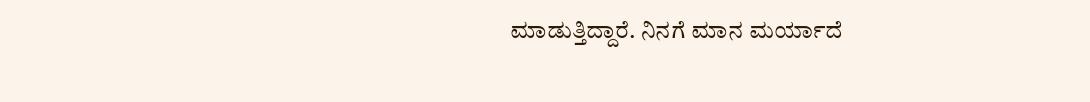ಮಾಡುತ್ತಿದ್ದಾರೆ. ನಿನಗೆ ಮಾನ ಮರ್ಯಾದೆ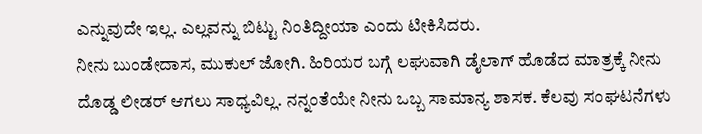ಎನ್ನುವುದೇ ಇಲ್ಲ. ಎಲ್ಲವನ್ನು ಬಿಟ್ಟು ನಿಂತಿದ್ದೀಯಾ ಎಂದು ಟೀಕಿಸಿದರು.
ನೀನು ಬುಂಡೇದಾಸ, ಮುಕುಲ್ ಜೋಗಿ. ಹಿರಿಯರ ಬಗ್ಗೆ ಲಘುವಾಗಿ ಡೈಲಾಗ್ ಹೊಡೆದ ಮಾತ್ರಕ್ಕೆ ನೀನು ದೊಡ್ಡ ಲೀಡರ್ ಆಗಲು ಸಾಧ್ಯವಿಲ್ಲ. ನನ್ನಂತೆಯೇ ನೀನು ಒಬ್ಬ ಸಾಮಾನ್ಯ ಶಾಸಕ. ಕೆಲವು ಸಂಘಟನೆಗಳು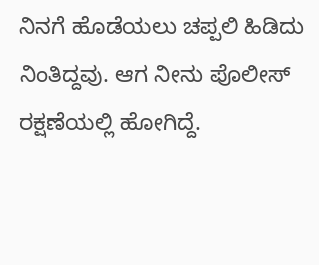ನಿನಗೆ ಹೊಡೆಯಲು ಚಪ್ಪಲಿ ಹಿಡಿದು ನಿಂತಿದ್ದವು. ಆಗ ನೀನು ಪೊಲೀಸ್ ರಕ್ಷಣೆಯಲ್ಲಿ ಹೋಗಿದ್ದೆ.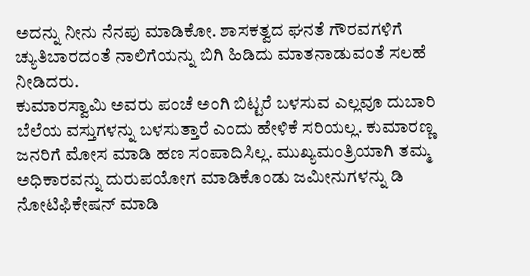ಅದನ್ನು ನೀನು ನೆನಪು ಮಾಡಿಕೋ. ಶಾಸಕತ್ವದ ಘನತೆ ಗೌರವಗಳಿಗೆ ಚ್ಯುತಿಬಾರದಂತೆ ನಾಲಿಗೆಯನ್ನು ಬಿಗಿ ಹಿಡಿದು ಮಾತನಾಡುವಂತೆ ಸಲಹೆ ನೀಡಿದರು.
ಕುಮಾರಸ್ವಾಮಿ ಅವರು ಪಂಚೆ ಅಂಗಿ ಬಿಟ್ಟರೆ ಬಳಸುವ ಎಲ್ಲವೂ ದುಬಾರಿ ಬೆಲೆಯ ವಸ್ತುಗಳನ್ನು ಬಳಸುತ್ತಾರೆ ಎಂದು ಹೇಳಿಕೆ ಸರಿಯಲ್ಲ. ಕುಮಾರಣ್ಣ ಜನರಿಗೆ ಮೋಸ ಮಾಡಿ ಹಣ ಸಂಪಾದಿಸಿಲ್ಲ. ಮುಖ್ಯಮಂತ್ರಿಯಾಗಿ ತಮ್ಮ ಅಧಿಕಾರವನ್ನು ದುರುಪಯೋಗ ಮಾಡಿಕೊಂಡು ಜಮೀನುಗಳನ್ನು ಡಿ ನೋಟಿಫಿಕೇಷನ್ ಮಾಡಿ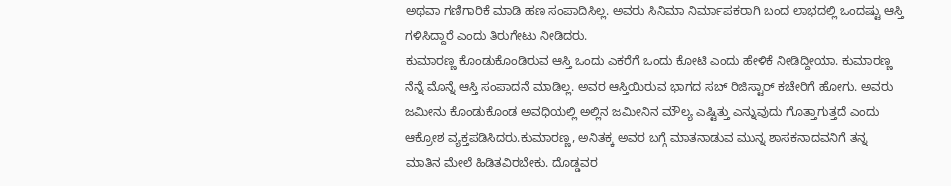ಅಥವಾ ಗಣಿಗಾರಿಕೆ ಮಾಡಿ ಹಣ ಸಂಪಾದಿಸಿಲ್ಲ. ಅವರು ಸಿನಿಮಾ ನಿರ್ಮಾಪಕರಾಗಿ ಬಂದ ಲಾಭದಲ್ಲಿ ಒಂದಷ್ಟು ಆಸ್ತಿ ಗಳಿಸಿದ್ದಾರೆ ಎಂದು ತಿರುಗೇಟು ನೀಡಿದರು.
ಕುಮಾರಣ್ಣ ಕೊಂಡುಕೊಂಡಿರುವ ಆಸ್ತಿ ಒಂದು ಎಕರೆಗೆ ಒಂದು ಕೋಟಿ ಎಂದು ಹೇಳಿಕೆ ನೀಡಿದ್ದೀಯಾ. ಕುಮಾರಣ್ಣ ನೆನ್ನೆ ಮೊನ್ನೆ ಆಸ್ತಿ ಸಂಪಾದನೆ ಮಾಡಿಲ್ಲ. ಅವರ ಆಸ್ತಿಯಿರುವ ಭಾಗದ ಸಬ್ ರಿಜಿಸ್ಟಾರ್ ಕಚೇರಿಗೆ ಹೋಗು. ಅವರು ಜಮೀನು ಕೊಂಡುಕೊಂಡ ಅವಧಿಯಲ್ಲಿ ಅಲ್ಲಿನ ಜಮೀನಿನ ಮೌಲ್ಯ ಎಷ್ಟಿತ್ತು ಎನ್ನುವುದು ಗೊತ್ತಾಗುತ್ತದೆ ಎಂದು ಆಕ್ರೋಶ ವ್ಯಕ್ತಪಡಿಸಿದರು.ಕುಮಾರಣ್ಣ, ಅನಿತಕ್ಕ ಅವರ ಬಗ್ಗೆ ಮಾತನಾಡುವ ಮುನ್ನ ಶಾಸಕನಾದವನಿಗೆ ತನ್ನ ಮಾತಿನ ಮೇಲೆ ಹಿಡಿತವಿರಬೇಕು. ದೊಡ್ಡವರ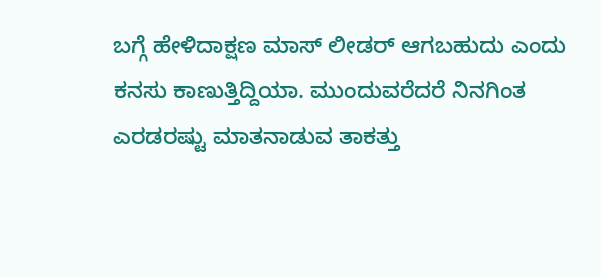ಬಗ್ಗೆ ಹೇಳಿದಾಕ್ಷಣ ಮಾಸ್ ಲೀಡರ್ ಆಗಬಹುದು ಎಂದು ಕನಸು ಕಾಣುತ್ತಿದ್ದಿಯಾ. ಮುಂದುವರೆದರೆ ನಿನಗಿಂತ ಎರಡರಷ್ಟು ಮಾತನಾಡುವ ತಾಕತ್ತು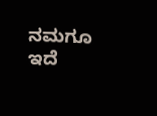ನಮಗೂ ಇದೆ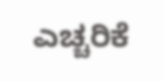ಎಚ್ಚರಿಕೆ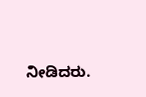ನೀಡಿದರು.